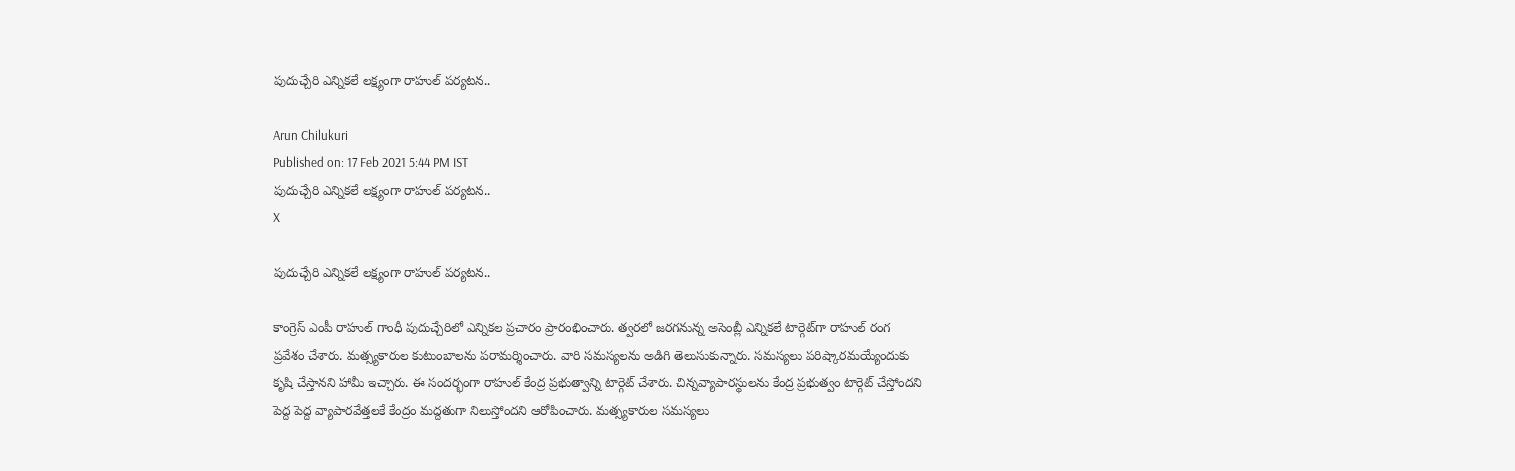పుదుచ్చేరి ఎన్నికలే లక్ష్యంగా రాహుల్ పర్యటన..

Arun Chilukuri
Published on: 17 Feb 2021 5:44 PM IST
పుదుచ్చేరి ఎన్నికలే లక్ష్యంగా రాహుల్ పర్యటన..
X

పుదుచ్చేరి ఎన్నికలే లక్ష్యంగా రాహుల్ పర్యటన..

కాంగ్రెస్‌ ఎంపీ రాహుల్ గాంధీ పుదుచ్చేరిలో ఎన్నికల ప్రచారం ప్రారంభించారు. త్వరలో జరగనున్న అసెంబ్లీ ఎన్నికలే టార్గెట్‌గా రాహుల్ రంగ ప్రవేశం చేశారు. మత్స్యకారుల కుటుంబాలను పరామర్శించారు. వారి సమస్యలను అడిగి తెలుసుకున్నారు. సమస్యలు పరిష్కారమయ్యేందుకు కృషి చేస్తానని హామీ ఇచ్చారు. ఈ సందర్భంగా రాహుల్ కేంద్ర ప్రభుత్వాన్ని టార్గెట్‌ చేశారు. చిన్నవ్యాపారస్థులను కేంద్ర ప్రభుత్వం టార్గెట్‌ చేస్తోందని పెద్ద పెద్ద వ్యాపారవేత్తలకే కేంద్రం మద్దతుగా నిలుస్తోందని ఆరోపించారు. మత్స్యకారుల సమస్యలు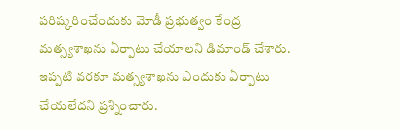పరిష్కరించేందుకు మోడీ ప్రభుత్వం కేంద్ర మత్స్యశాఖను ఏర్పాటు చేయాలని డిమాండ్ చేశారు. ఇప్పటి వరకూ మత్స్యశాఖను ఎందుకు ఏర్పాటు చేయలేదని ప్రశ్నించారు.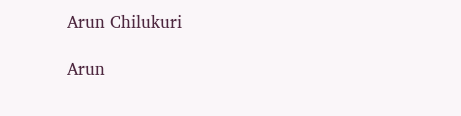Arun Chilukuri

Arun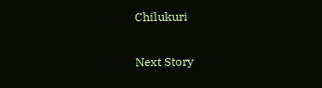Chilukuri

Next Story